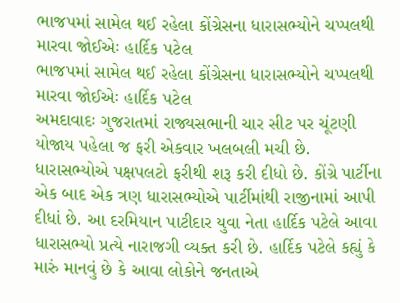ભાજપમાં સામેલ થઈ રહેલા કોંગ્રેસના ધારાસભ્યોને ચપ્પલથી મારવા જોઈએઃ હાર્દિક પટેલ
ભાજપમાં સામેલ થઈ રહેલા કોંગ્રેસના ધારાસભ્યોને ચપ્પલથી મારવા જોઈએઃ હાર્દિક પટેલ
અમદાવાદઃ ગુજરાતમાં રાજ્યસભાની ચાર સીટ પર ચૂંટણી યોજાય પહેલા જ ફરી એકવાર ખલબલી મચી છે. ધારાસભ્યોએ પક્ષપલટો ફરીથી શરૂ કરી દીધો છે. કોંગ્રે પાર્ટીના એક બાદ એક ત્રણ ધારાસભ્યોએ પાર્ટીમાંથી રાજીનામાં આપી દીધાં છે. આ દરમિયાન પાટીદાર યુવા નેતા હાર્દિક પટેલે આવા ધારાસભ્યો પ્રત્યે નારાજગી વ્યક્ત કરી છે. હાર્દિક પટેલે કહ્યું કે મારું માનવું છે કે આવા લોકોને જનતાએ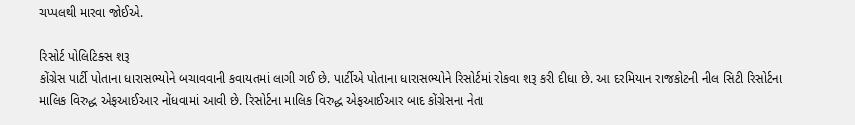ચપ્પલથી મારવા જોઈએ.

રિસોર્ટ પોલિટિક્સ શરૂ
કોંગ્રેસ પાર્ટી પોતાના ધારાસભ્યોને બચાવવાની કવાયતમાં લાગી ગઈ છે. પાર્ટીએ પોતાના ધારાસભ્યોને રિસોર્ટમાં રોકવા શરૂ કરી દીધા છે. આ દરમિયાન રાજકોટની નીલ સિટી રિસોર્ટના માલિક વિરુદ્ધ એફઆઈઆર નોંધવામાં આવી છે. રિસોર્ટના માલિક વિરુદ્ધ એફઆઈઆર બાદ કોંગ્રેસના નેતા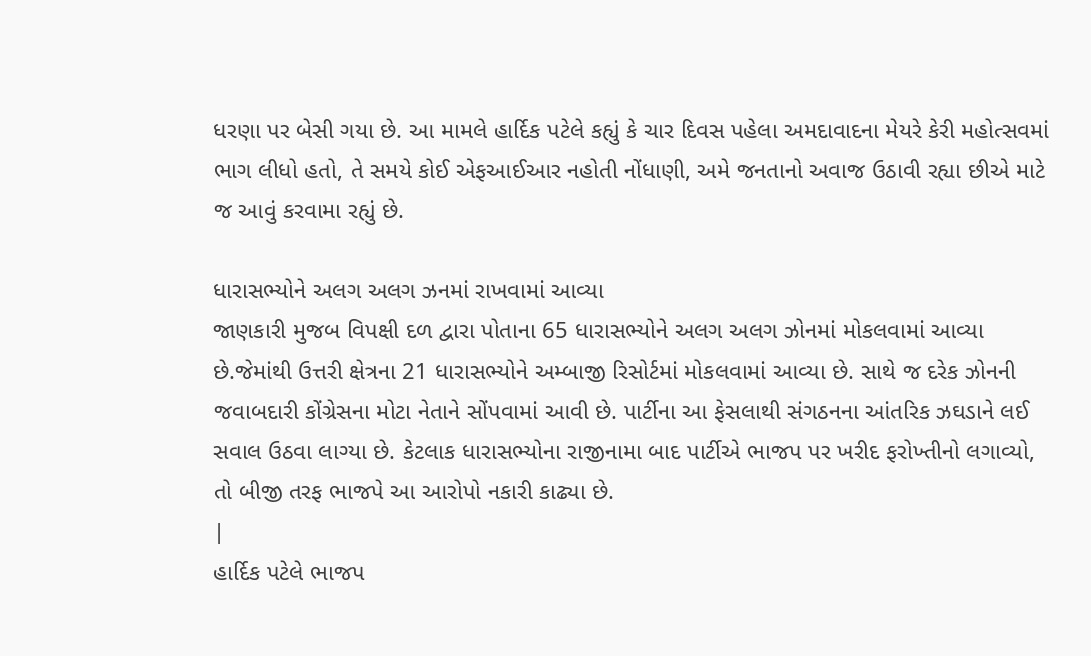ધરણા પર બેસી ગયા છે. આ મામલે હાર્દિક પટેલે કહ્યું કે ચાર દિવસ પહેલા અમદાવાદના મેયરે કેરી મહોત્સવમાં ભાગ લીધો હતો, તે સમયે કોઈ એફઆઈઆર નહોતી નોંધાણી, અમે જનતાનો અવાજ ઉઠાવી રહ્યા છીએ માટે જ આવું કરવામા રહ્યું છે.

ધારાસભ્યોને અલગ અલગ ઝનમાં રાખવામાં આવ્યા
જાણકારી મુજબ વિપક્ષી દળ દ્વારા પોતાના 65 ધારાસભ્યોને અલગ અલગ ઝોનમાં મોકલવામાં આવ્યા છે.જેમાંથી ઉત્તરી ક્ષેત્રના 21 ધારાસભ્યોને અમ્બાજી રિસોર્ટમાં મોકલવામાં આવ્યા છે. સાથે જ દરેક ઝોનની જવાબદારી કોંગ્રેસના મોટા નેતાને સોંપવામાં આવી છે. પાર્ટીના આ ફેસલાથી સંગઠનના આંતરિક ઝઘડાને લઈ સવાલ ઉઠવા લાગ્યા છે. કેટલાક ધારાસભ્યોના રાજીનામા બાદ પાર્ટીએ ભાજપ પર ખરીદ ફરોખ્તીનો લગાવ્યો, તો બીજી તરફ ભાજપે આ આરોપો નકારી કાઢ્યા છે.
|
હાર્દિક પટેલે ભાજપ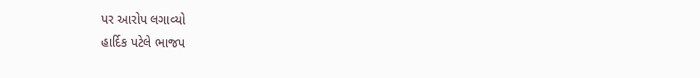પર આરોપ લગાવ્યો
હાર્દિક પટેલે ભાજપ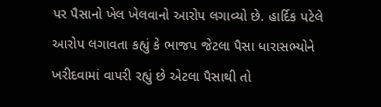પર પૈસાનો ખેલ ખેલવાનો આરોપ લગાવ્યો છે. હાર્દિક પટેલે આરોપ લગાવતા કહ્યું કે ભાજપ જેટલા પૈસા ધારાસભ્યોને ખરીદવામાં વાપરી રહ્યું છે એટલા પૈસાથી તો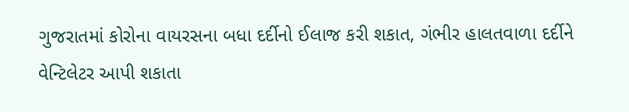ગુજરાતમાં કોરોના વાયરસના બધા દર્દીનો ઈલાજ કરી શકાત, ગંભીર હાલતવાળા દર્દીને વેન્ટિલેટર આપી શકાતા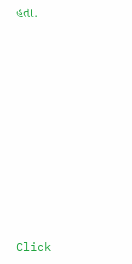હતા.












Click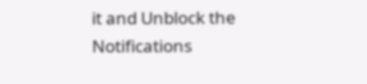it and Unblock the Notifications